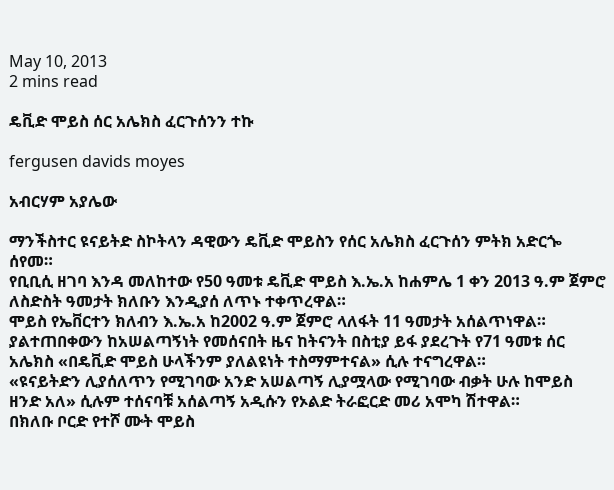May 10, 2013
2 mins read

ዴቪድ ሞይስ ሰር አሌክስ ፈርጉሰንን ተኩ

fergusen davids moyes

አብርሃም አያሌው

ማንችስተር ዩናይትድ ስኮትላን ዳዊውን ዴቪድ ሞይስን የሰር አሌክስ ፈርጉሰን ምትክ አድርጐ ሰየመ።
የቢቢሲ ዘገባ እንዳ መለከተው የ50 ዓመቱ ዴቪድ ሞይስ እ.ኤ.አ ከሐምሌ 1 ቀን 2013 ዓ.ም ጀምሮ ለስድስት ዓመታት ክለቡን እንዲያሰ ለጥኑ ተቀጥረዋል።
ሞይስ የኤቨርተን ክለብን እ.ኤ.አ ከ2002 ዓ.ም ጀምሮ ላለፋት 11 ዓመታት አሰልጥነዋል።
ያልተጠበቀውን ከአሠልጣኝነት የመሰናበት ዜና ከትናንት በስቲያ ይፋ ያደረጉት የ71 ዓመቱ ሰር አሌክስ «በዴቪድ ሞይስ ሁላችንም ያለልዩነት ተስማምተናል» ሲሉ ተናግረዋል።
«ዩናይትድን ሊያሰለጥን የሚገባው አንድ አሠልጣኝ ሊያሟላው የሚገባው ብቃት ሁሉ ከሞይስ ዘንድ አለ» ሲሉም ተሰናባቹ አሰልጣኝ አዲሱን የኦልድ ትራፎርድ መሪ አሞካ ሽተዋል።
በክለቡ ቦርድ የተሾ ሙት ሞይስ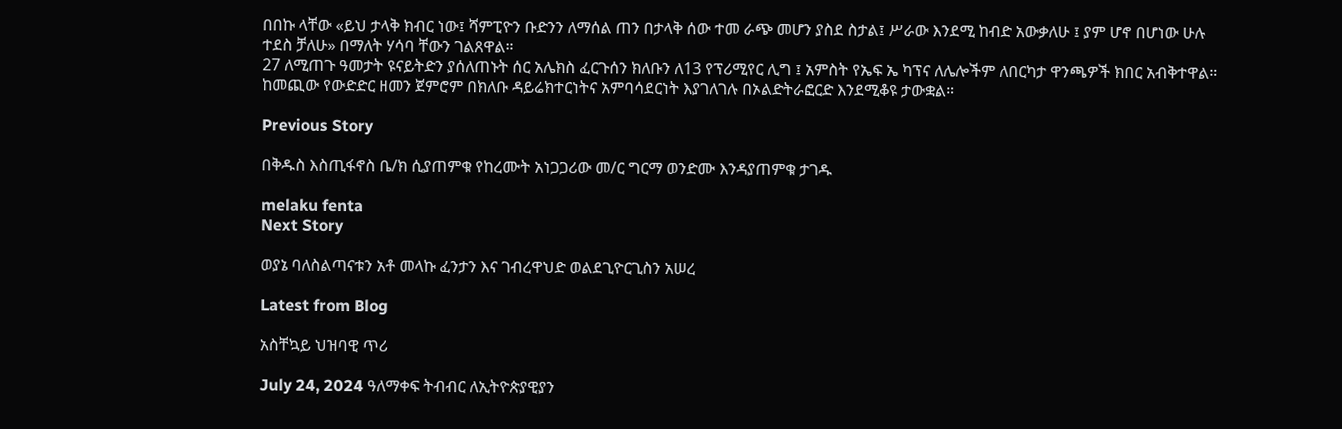በበኩ ላቸው «ይህ ታላቅ ክብር ነው፤ ሻምፒዮን ቡድንን ለማሰል ጠን በታላቅ ሰው ተመ ራጭ መሆን ያስደ ስታል፤ ሥራው እንደሚ ከብድ አውቃለሁ ፤ ያም ሆኖ በሆነው ሁሉ ተደስ ቻለሁ» በማለት ሃሳባ ቸውን ገልጸዋል።
27 ለሚጠጉ ዓመታት ዩናይትድን ያሰለጠኑት ሰር አሌክስ ፈርጉሰን ክለቡን ለ13 የፕሪሚየር ሊግ ፤ አምስት የኤፍ ኤ ካፕና ለሌሎችም ለበርካታ ዋንጫዎች ክበር አብቅተዋል።
ከመጪው የውድድር ዘመን ጀምሮም በክለቡ ዳይሬክተርነትና አምባሳደርነት እያገለገሉ በኦልድትራፎርድ እንደሚቆዩ ታውቋል።

Previous Story

በቅዱስ እስጢፋኖስ ቤ/ክ ሲያጠምቁ የከረሙት አነጋጋሪው መ/ር ግርማ ወንድሙ እንዳያጠምቁ ታገዱ

melaku fenta
Next Story

ወያኔ ባለስልጣናቱን አቶ መላኩ ፈንታን እና ገብረዋህድ ወልደጊዮርጊስን አሠረ

Latest from Blog

አስቸኳይ ህዝባዊ ጥሪ

July 24, 2024 ዓለማቀፍ ትብብር ለኢትዮጵያዊያን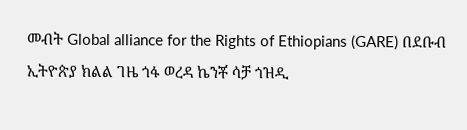መብት Global alliance for the Rights of Ethiopians (GARE) በደቡብ ኢትዮጵያ ክልል ገዜ ጎፋ ወረዳ ኬንቾ ሳቻ ጎዝዲ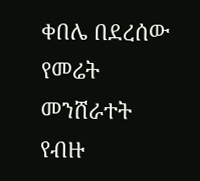ቀበሌ በደረሰው የመሬት መንሸራተት የብዙ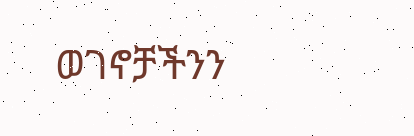ወገኖቻችንን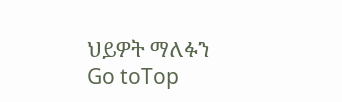ህይዎት ማለፉን
Go toTop